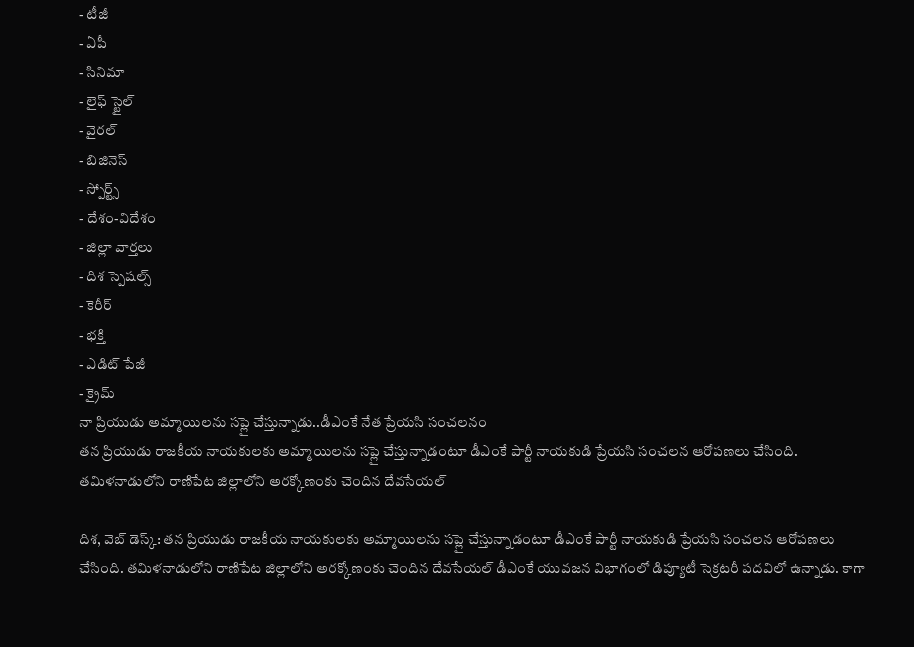- టీజీ
- ఏపీ
- సినిమా
- లైఫ్ స్టైల్
- వైరల్
- బిజినెస్
- స్పోర్ట్స్
- దేశం-విదేశం
- జిల్లా వార్తలు
- దిశ స్పెషల్స్
- కెరీర్
- భక్తి
- ఎడిట్ పేజీ
- క్రైమ్
నా ప్రియుడు అమ్మాయిలను సప్లై చేస్తున్నాడు..డీఎంకే నేత ప్రేయసి సంచలనం
తన ప్రియుడు రాజకీయ నాయకులకు అమ్మాయిలను సప్లై చేస్తున్నాడంటూ డీఎంకే పార్టీ నాయకుడి ప్రేయసి సంచలన ఆరోపణలు చేసింది. తమిళనాడులోని రాణిపేట జిల్లాలోని అరక్కోణంకు చెందిన దేవసేయల్

దిశ, వెబ్ డెస్క్: తన ప్రియుడు రాజకీయ నాయకులకు అమ్మాయిలను సప్లై చేస్తున్నాడంటూ డీఎంకే పార్టీ నాయకుడి ప్రేయసి సంచలన ఆరోపణలు చేసింది. తమిళనాడులోని రాణిపేట జిల్లాలోని అరక్కోణంకు చెందిన దేవసేయల్ డీఎంకే యువజన విభాగంలో డిప్యూటీ సెక్రటరీ పదవిలో ఉన్నాడు. కాగా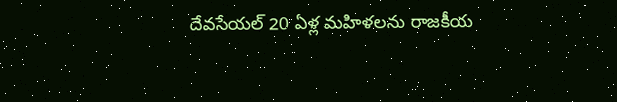దేవసేయల్ 20 ఏళ్ల మహిళలను రాజకీయ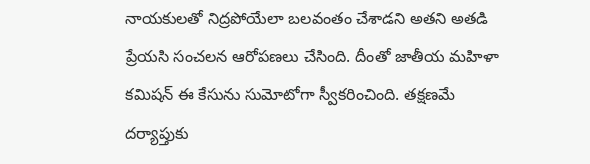నాయకులతో నిద్రపోయేలా బలవంతం చేశాడని అతని అతడి ప్రేయసి సంచలన ఆరోపణలు చేసింది. దీంతో జాతీయ మహిళా కమిషన్ ఈ కేసును సుమోటోగా స్వీకరించింది. తక్షణమే దర్యాప్తుకు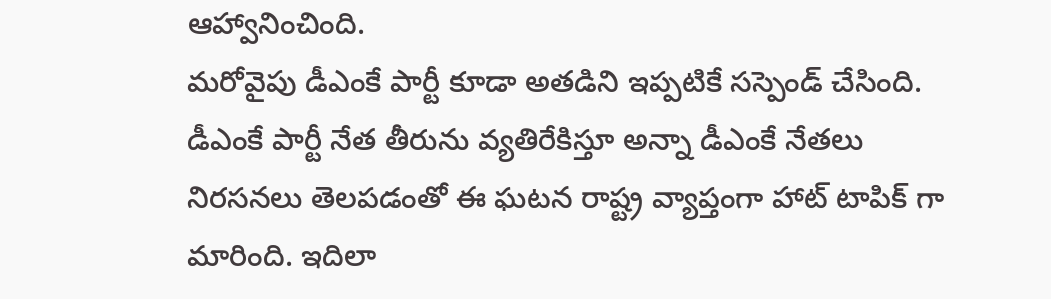ఆహ్వానించింది.
మరోవైపు డీఎంకే పార్టీ కూడా అతడిని ఇప్పటికే సస్పెండ్ చేసింది. డీఎంకే పార్టీ నేత తీరును వ్యతిరేకిస్తూ అన్నా డీఎంకే నేతలు నిరసనలు తెలపడంతో ఈ ఘటన రాష్ట్ర వ్యాప్తంగా హాట్ టాపిక్ గా మారింది. ఇదిలా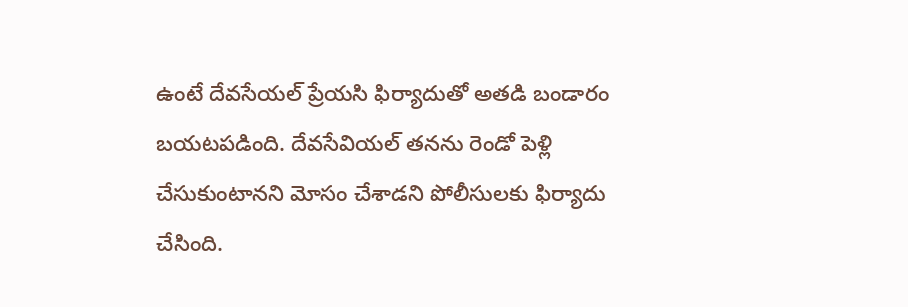ఉంటే దేవసేయల్ ప్రేయసి ఫిర్యాదుతో అతడి బండారం బయటపడింది. దేవసేవియల్ తనను రెండో పెళ్లి చేసుకుంటానని మోసం చేశాడని పోలీసులకు ఫిర్యాదు చేసింది.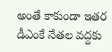అంతే కాకుండా ఇతర డీఎంకే నేతల వద్దకు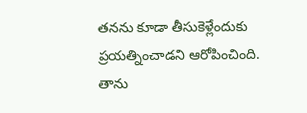తనను కూడా తీసుకెళ్లేందుకు ప్రయత్నించాడని ఆరోపించింది. తాను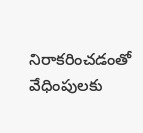నిరాకరించడంతో వేధింపులకు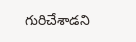గురిచేశాడని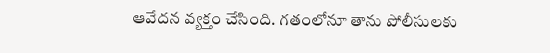ఆవేదన వ్యక్తం చేసింది. గతంలోనూ తాను పోలీసులకు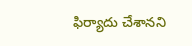ఫిర్యాదు చేశానని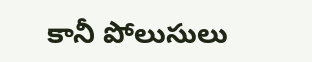కానీ పోలుసులు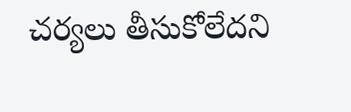చర్యలు తీసుకోలేదని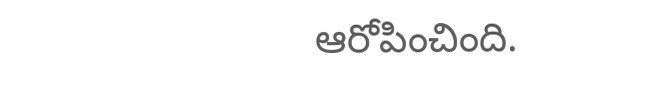ఆరోపించింది.